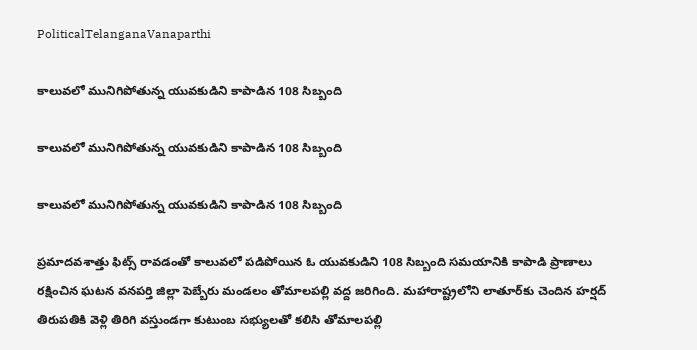PoliticalTelanganaVanaparthi

కాలువలో మునిగిపోతున్న యువకుడిని కాపాడిన 108 సిబ్బంది

కాలువలో మునిగిపోతున్న యువకుడిని కాపాడిన 108 సిబ్బంది

కాలువలో మునిగిపోతున్న యువకుడిని కాపాడిన 108 సిబ్బంది

ప్రమాదవశాత్తు ఫిట్స్ రావడంతో కాలువలో పడిపోయిన ఓ యువకుడిని 108 సిబ్బంది సమయానికి కాపాడి ప్రాణాలు రక్షించిన ఘటన వనపర్తి జిల్లా పెబ్బేరు మండలం తోమాలపల్లి వద్ద జరిగింది. మహారాష్ట్రలోని లాతూర్‌కు చెందిన హర్షద్ తిరుపతికి వెళ్లి తిరిగి వస్తుండగా కుటుంబ సభ్యులతో కలిసి తోమాలపల్లి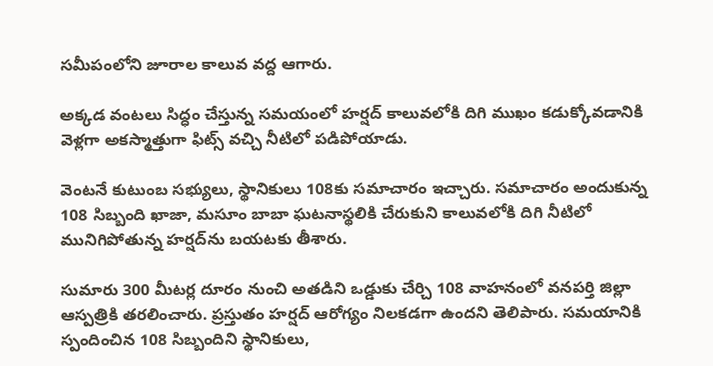సమీపంలోని జూరాల కాలువ వద్ద ఆగారు.

అక్కడ వంటలు సిద్ధం చేస్తున్న సమయంలో హర్షద్ కాలువలోకి దిగి ముఖం కడుక్కోవడానికి వెళ్లగా అకస్మాత్తుగా ఫిట్స్ వచ్చి నీటిలో పడిపోయాడు.

వెంటనే కుటుంబ సభ్యులు, స్థానికులు 108కు సమాచారం ఇచ్చారు. సమాచారం అందుకున్న 108 సిబ్బంది ఖాజా, మసూం బాబా ఘటనాస్థలికి చేరుకుని కాలువలోకి దిగి నీటిలో మునిగిపోతున్న హర్షద్‌ను బయటకు తీశారు.

సుమారు 300 మీటర్ల దూరం నుంచి అతడిని ఒడ్డుకు చేర్చి 108 వాహనంలో వనపర్తి జిల్లా ఆస్పత్రికి తరలించారు. ప్రస్తుతం హర్షద్ ఆరోగ్యం నిలకడగా ఉందని తెలిపారు. సమయానికి స్పందించిన 108 సిబ్బందిని స్థానికులు,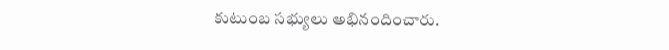కుటుంబ సభ్యులు అభినందించారు.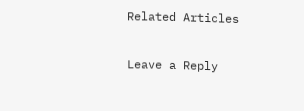Related Articles

Leave a Reply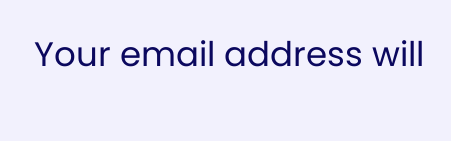Your email address will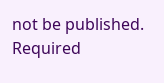not be published. Required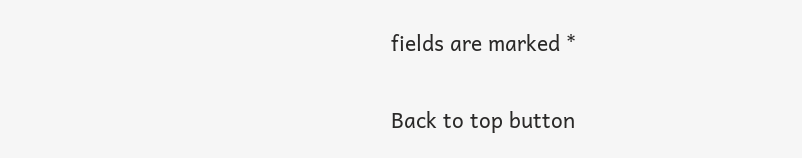fields are marked *

Back to top button